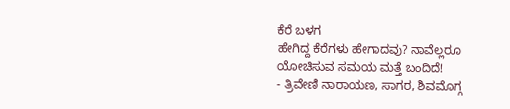ಕೆರೆ ಬಳಗ
ಹೇಗಿದ್ದ ಕೆರೆಗಳು ಹೇಗಾದವು? ನಾವೆಲ್ಲರೂ ಯೋಚಿಸುವ ಸಮಯ ಮತ್ತೆ ಬಂದಿದೆ!
- ತ್ರಿವೇಣಿ ನಾರಾಯಣ, ಸಾಗರ, ಶಿವಮೊಗ್ಗ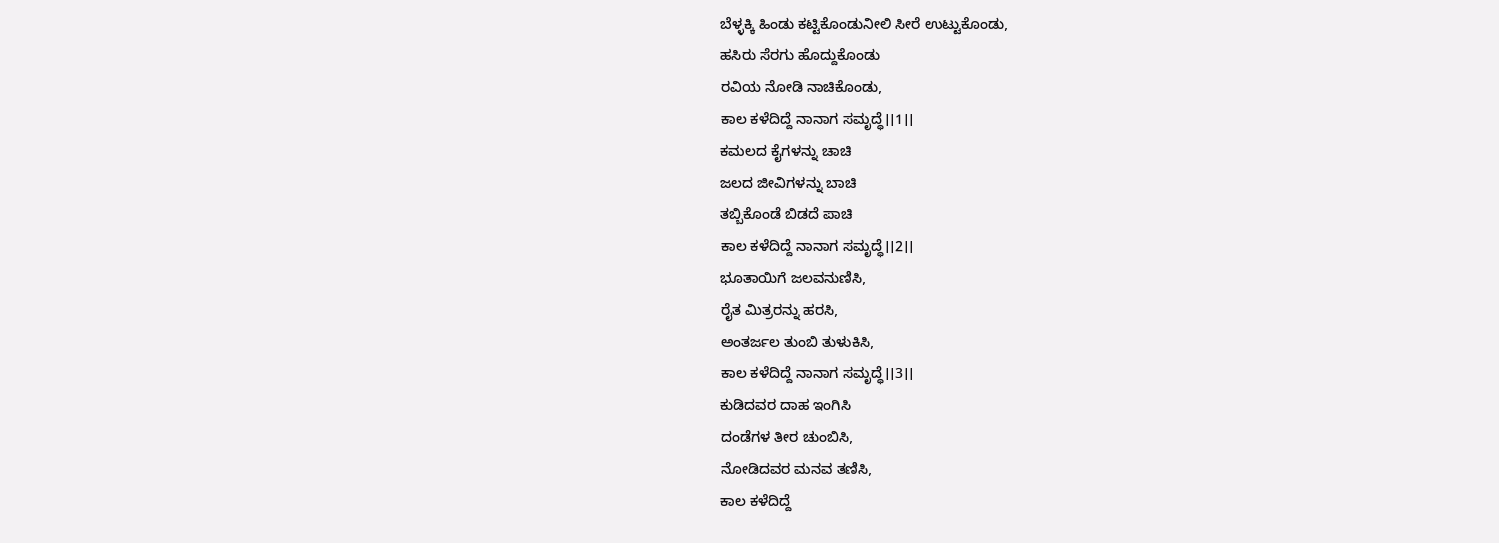ಬೆಳ್ಳಕ್ಕಿ ಹಿಂಡು ಕಟ್ಟಿಕೊಂಡುನೀಲಿ ಸೀರೆ ಉಟ್ಟುಕೊಂಡು,
ಹಸಿರು ಸೆರಗು ಹೊದ್ದುಕೊಂಡು
ರವಿಯ ನೋಡಿ ನಾಚಿಕೊಂಡು,
ಕಾಲ ಕಳೆದಿದ್ದೆ ನಾನಾಗ ಸಮೃದ್ಧೆ।।1।।
ಕಮಲದ ಕೈಗಳನ್ನು ಚಾಚಿ
ಜಲದ ಜೀವಿಗಳನ್ನು ಬಾಚಿ
ತಬ್ಬಿಕೊಂಡೆ ಬಿಡದೆ ಪಾಚಿ
ಕಾಲ ಕಳೆದಿದ್ದೆ ನಾನಾಗ ಸಮೃದ್ಧೆ।।2।।
ಭೂತಾಯಿಗೆ ಜಲವನುಣಿಸಿ,
ರೈತ ಮಿತ್ರರನ್ನು ಹರಸಿ,
ಅಂತರ್ಜಲ ತುಂಬಿ ತುಳುಕಿಸಿ,
ಕಾಲ ಕಳೆದಿದ್ದೆ ನಾನಾಗ ಸಮೃದ್ಧೆ।।3।।
ಕುಡಿದವರ ದಾಹ ಇಂಗಿಸಿ
ದಂಡೆಗಳ ತೀರ ಚುಂಬಿಸಿ,
ನೋಡಿದವರ ಮನವ ತಣಿಸಿ,
ಕಾಲ ಕಳೆದಿದ್ದೆ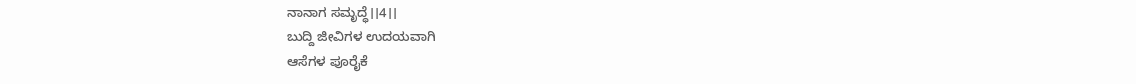ನಾನಾಗ ಸಮೃದ್ಧೆ।।4।।
ಬುದ್ದಿ ಜೀವಿಗಳ ಉದಯವಾಗಿ
ಆಸೆಗಳ ಪೂರೈಕೆ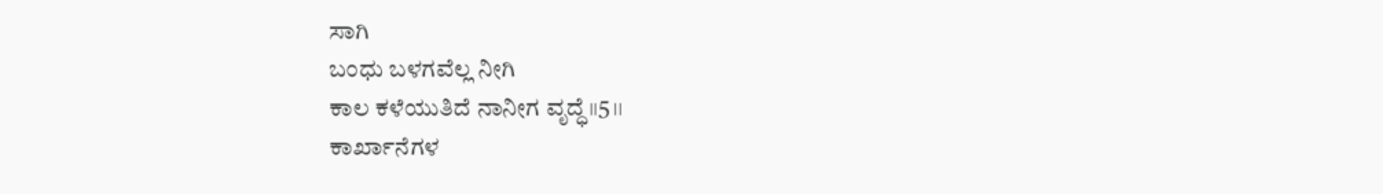ಸಾಗಿ
ಬಂಧು ಬಳಗವೆಲ್ಲ ನೀಗಿ
ಕಾಲ ಕಳೆಯುತಿದೆ ನಾನೀಗ ವೃದ್ಧೆ।।5।।
ಕಾರ್ಖಾನೆಗಳ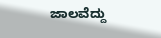ಜಾಲವೆದ್ದು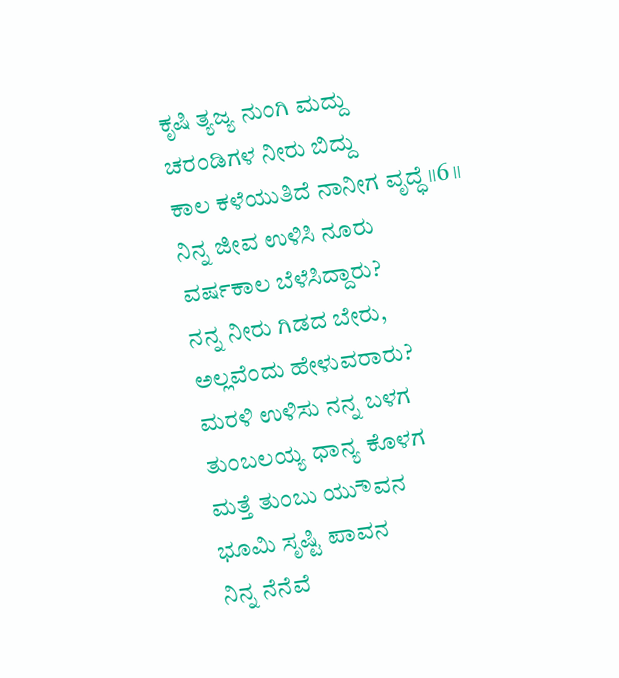ಕೃಷಿ ತ್ಯಜ್ಯ ನುಂಗಿ ಮದ್ದು
ಚರಂಡಿಗಳ ನೀರು ಬಿದ್ದು
ಕಾಲ ಕಳೆಯುತಿದೆ ನಾನೀಗ ವೃದ್ಧೆ।।6।।
ನಿನ್ನ ಜೀವ ಉಳಿಸಿ ನೂರು
ವರ್ಷಕಾಲ ಬೆಳೆಸಿದ್ದಾರು?
ನನ್ನ ನೀರು ಗಿಡದ ಬೇರು,
ಅಲ್ಲವೆಂದು ಹೇಳುವರಾರು?
ಮರಳಿ ಉಳಿಸು ನನ್ನ ಬಳಗ
ತುಂಬಲಯ್ಯ ಧಾನ್ಯ ಕೊಳಗ
ಮತ್ತೆ ತುಂಬು ಯುೌವನ
ಭೂಮಿ ಸೃಷ್ಟಿ ಪಾವನ
ನಿನ್ನ ನೆನೆವೆ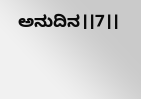ಅನುದಿನ।।7।।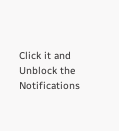Click it and Unblock the Notifications